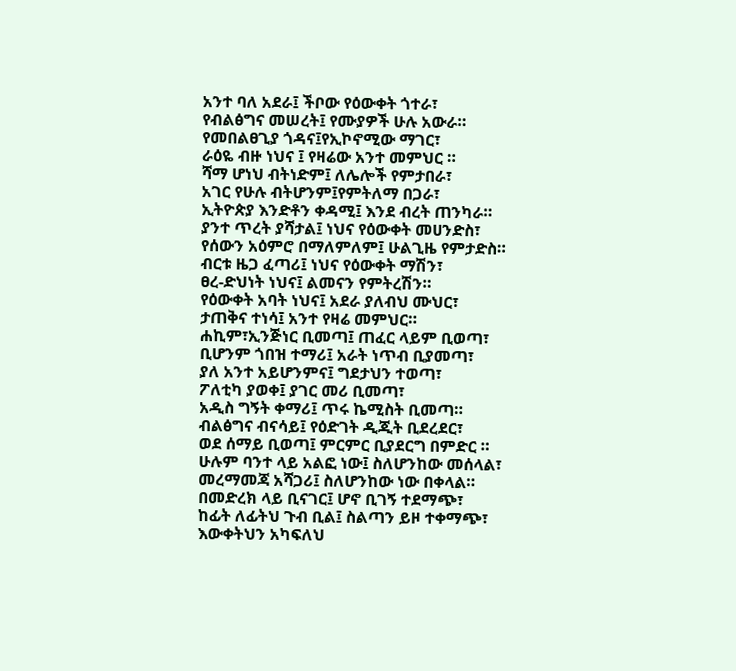አንተ ባለ አደራ፤ ችቦው የዕውቀት ጎተራ፣
የብልፅግና መሠረት፤ የሙያዎች ሁሉ አውራ።
የመበልፀጊያ ጎዳና፤የኢኮኖሚው ማገር፣
ራዕዬ ብዙ ነህና ፤ የዛሬው አንተ መምህር ።
ሻማ ሆነህ ብትነድም፤ ለሌሎች የምታበራ፣
አገር የሁሉ ብትሆንም፤የምትለማ በጋራ፣
ኢትዮጵያ እንድቶን ቀዳሚ፤ እንደ ብረት ጠንካራ።
ያንተ ጥረት ያሻታል፤ ነህና የዕውቀት መሀንድስ፣
የሰውን አዕምሮ በማለምለም፤ ሁልጊዜ የምታድስ።
ብርቱ ዜጋ ፈጣሪ፤ ነህና የዕውቀት ማሽን፣
ፀረ-ድህነት ነህና፤ ልመናን የምትረሽን።
የዕውቀት አባት ነህና፤ አደራ ያለብህ ሙህር፣
ታጠቅና ተነሳ፤ አንተ የዛሬ መምህር።
ሐኪም፣ኢንጅነር ቢመጣ፤ ጠፈር ላይም ቢወጣ፣
ቢሆንም ጎበዝ ተማሪ፤ አራት ነጥብ ቢያመጣ፣
ያለ አንተ አይሆንምና፤ ግደታህን ተወጣ፣
ፖለቲካ ያወቀ፤ ያገር መሪ ቢመጣ፣
አዲስ ግኝት ቀማሪ፤ ጥሩ ኬሚስት ቢመጣ።
ብልፅግና ብናሳይ፤ የዕድገት ዲጂት ቢደረደር፣
ወደ ሰማይ ቢወጣ፤ ምርምር ቢያደርግ በምድር ።
ሁሉም ባንተ ላይ አልፎ ነው፤ ስለሆንከው መሰላል፣
መረማመጃ አሻጋሪ፤ ስለሆንከው ነው በቀላል።
በመድረክ ላይ ቢናገር፤ ሆኖ ቢገኝ ተደማጭ፣
ከፊት ለፊትህ ጉብ ቢል፤ ስልጣን ይዞ ተቀማጭ፣
እውቀትህን አካፍለህ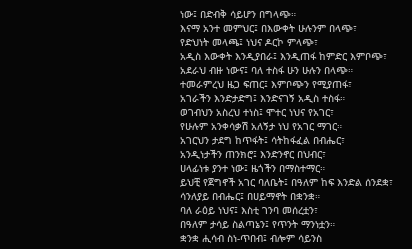ነው፤ በድብቅ ሳይሆን በግላጭ።
እናማ አንተ መምህር፤ በእውቀት ሁሉንም በላጭ፣
የድህነት መላጫ፤ ነህና ዶርኮ ምላጭ፣
አዲስ እውቀት እንዲያበራ፤ እንዲጠፋ ከምድር እምቦጭ፣
አደራህ ብዙ ነውና፤ ባለ ተስፋ ሁን ሁሉን በላጭ።
ተመራምረህ ዜጋ ፍጠር፤ እምቦጭን የሚያጠፋ፣
አገራችን እንድታድግ፤ እንድናገኝ አዲስ ተስፋ።
ወገብህን አስረህ ተነስ፤ ሞተር ነህና የአገር፣
የሁሉም አንቀሳቃሽ አለኝታ ነህ የአገር ማገር።
አገርህን ታደግ ከጥፋት፤ ሳትከፋፈል በብሔር፣
አንዲነታችን ጠንክሮ፤ እንድንኖር በህብር፣
ሀላፊነቱ ያንተ ነው፤ ዜጎችን በማስተማር።
ይህቺ የጀግኖች አገር ባለቤት፤ በዓለም ከፍ እንድል ሰንደቋ፣
ሳንለያይ በብሔር፤ በሀይማኖት በቋንቋ።
ባለ ራዕይ ነህና፤ እስቲ ገንባ መሰረቷን፣
በዓለም ታሳይ ስልጣኔን፤ የጥንት ማንነቷን።
ቋንቋ ሒሳብ ስነ-ጥበብ፤ ብሎም ሳይንስ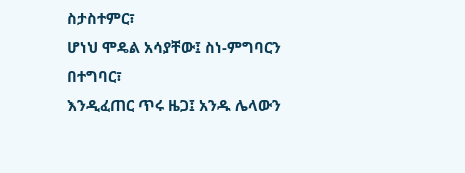ስታስተምር፣
ሆነህ ሞዴል አሳያቸው፤ ስነ-ምግባርን በተግባር፣
እንዲፈጠር ጥሩ ዜጋ፤ አንዱ ሌላውን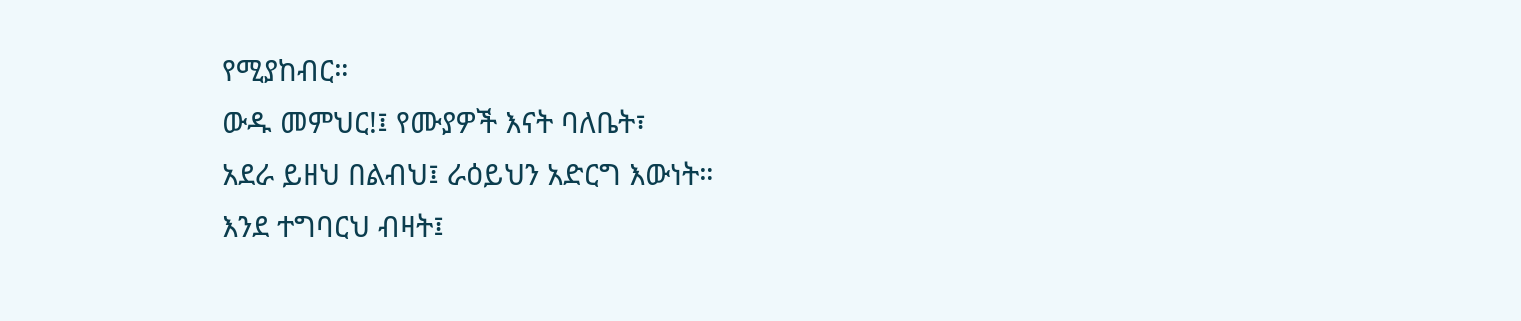የሚያከብር።
ውዱ መምህር!፤ የሙያዎች እናት ባለቤት፣
አደራ ይዘህ በልብህ፤ ራዕይህን አድርግ እውነት።
እንደ ተግባርህ ብዛት፤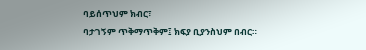ባይሰጥህም ክብር፣
ባታገኝም ጥቅማጥቅም፤ ክፍያ ቢያንስህም በብር።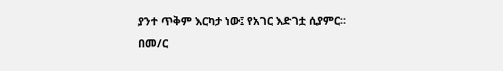ያንተ ጥቅም እርካታ ነው፤ የአገር እድገቷ ሲያምር።
በመ/ር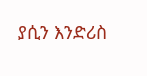ያሲን እንድሪስ